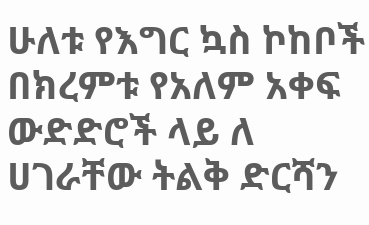ሁለቱ የእግር ኳስ ኮከቦች በክረምቱ የአለም አቀፍ ውድድሮች ላይ ለ ሀገራቸው ትልቅ ድርሻን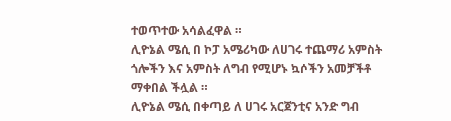ተወጥተው አሳልፈዋል ።
ሊዮኔል ሜሲ በ ኮፓ አሜሪካው ለሀገሩ ተጨማሪ አምስት ጎሎችን እና አምስት ለግብ የሚሆኑ ኳሶችን አመቻችቶ ማቀበል ችሏል ።
ሊዮኔል ሜሲ በቀጣይ ለ ሀገሩ አርጀንቲና አንድ ግብ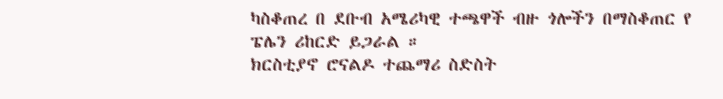ካስቆጠረ በ ደቡብ አሜሪካዊ ተጫዋች ብዙ ጎሎችን በማስቆጠር የ ፔሌን ሪከርድ ይጋራል ።
ክርስቲያኖ ሮናልዶ ተጨማሪ ስድስት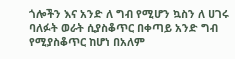ጎሎችን እና አንድ ለ ግብ የሚሆን ኳስን ለ ሀገሩ ባለፉት ወራት ሲያስቆጥር በቀጣይ አንድ ግብ የሚያስቆጥር ከሆነ በአለም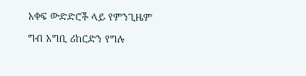አቀፍ ውድድሮች ላይ የምንጊዜም ግብ አግቢ ሪከርድን የግሉ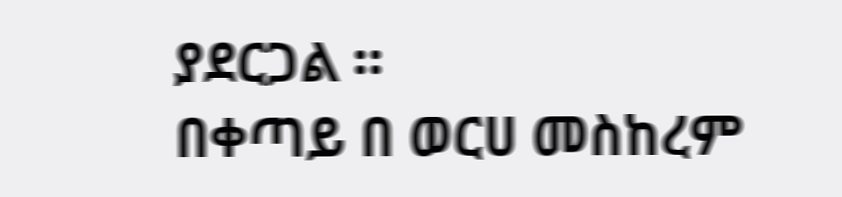ያደርጋል ።
በቀጣይ በ ወርሀ መስከረም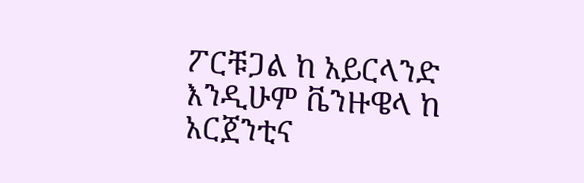ፖርቹጋል ከ አይርላንድ እንዲሁም ቬንዙዌላ ከ አርጀንቲና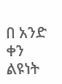በ አንድ ቀን ልዩነት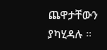ጨዋታቸውን ያካሂዳሉ ።